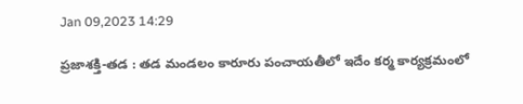Jan 09,2023 14:29

ప్రజాశక్తి-తడ : తడ మండలం కారూరు పంచాయతీలో ఇదేం కర్మ కార్యక్రమంలో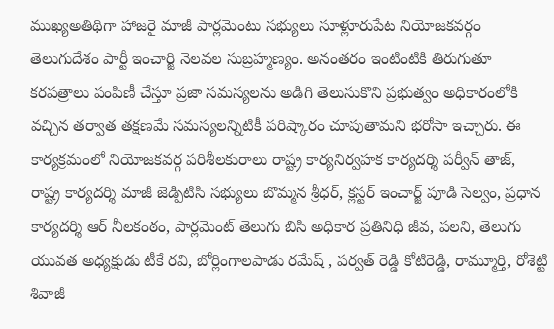ముఖ్యఅతిథిగా హాజరై మాజీ పార్లమెంటు సభ్యులు సూళ్లూరుపేట నియోజకవర్గం తెలుగుదేశం పార్టీ ఇంచార్జి నెలవల సుబ్రహ్మణ్యం. అనంతరం ఇంటింటికి తిరుగుతూ కరపత్రాలు పంపిణీ చేస్తూ ప్రజా సమస్యలను అడిగి తెలుసుకొని ప్రభుత్వం అధికారంలోకి వచ్చిన తర్వాత తక్షణమే సమస్యలన్నిటికీ పరిష్కారం చూపుతామని భరోసా ఇచ్చారు. ఈ కార్యక్రమంలో నియోజకవర్గ పరిశీలకురాలు రాష్ట్ర కార్యనిర్వహక కార్యదర్శి పర్వీన్ తాజ్,  రాష్ట్ర కార్యదర్శి మాజీ జెడ్పిటిసి సభ్యులు బొమ్మన శ్రీధర్, క్లస్టర్ ఇంచార్జ్ పూడి సెల్వం, ప్రధాన కార్యదర్శి ఆర్ నీలకంఠం, పార్లమెంట్ తెలుగు బిసి అధికార ప్రతినిధి జీవ, పలని, తెలుగు యువత అధ్యక్షుడు టీకే రవి, బోర్లింగాలపాడు రమేష్ , పర్వత్ రెడ్డి కోటిరెడ్డి, రామ్మూర్తి, రోశెట్టి శివాజీ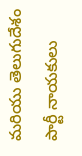మరియు తెలుగుదేశం పార్టీ నాయకులు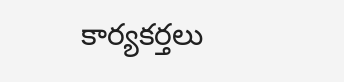కార్యకర్తలు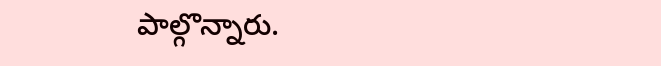పాల్గొన్నారు.